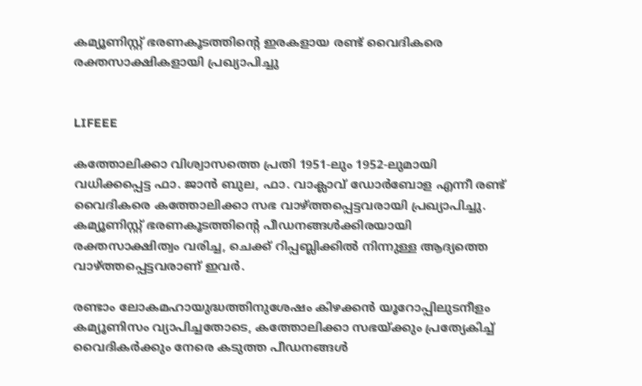കമ്യൂണിസ്റ്റ് ഭരണകൂടത്തിന്റെ ഇരകളായ രണ്ട് വൈദികരെ രക്തസാക്ഷികളായി പ്രഖ്യാപിച്ചു


LIFEEE

കത്തോലിക്കാ വിശ്വാസത്തെ പ്രതി 1951-ലും 1952-ലുമായി വധിക്കപ്പെട്ട ഫാ. ജാൻ ബുല, ഫാ. വാക്ലാവ് ഡോർബോള എന്നീ രണ്ട് വൈദികരെ കത്തോലിക്കാ സഭ വാഴ്ത്തപ്പെട്ടവരായി പ്രഖ്യാപിച്ചു. കമ്യൂണിസ്റ്റ് ഭരണകൂടത്തിന്റെ പീഡനങ്ങൾക്കിരയായി രക്തസാക്ഷിത്വം വരിച്ച, ചെക്ക് റിപ്പബ്ലിക്കിൽ നിന്നുള്ള ആദ്യത്തെ വാഴ്ത്തപ്പെട്ടവരാണ് ഇവർ.

രണ്ടാം ലോകമഹായുദ്ധത്തിനുശേഷം കിഴക്കൻ യൂറോപ്പിലുടനീളം കമ്യൂണിസം വ്യാപിച്ചതോടെ, കത്തോലിക്കാ സഭയ്ക്കും പ്രത്യേകിച്ച് വൈദികർക്കും നേരെ കടുത്ത പീഡനങ്ങൾ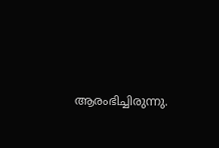ആരംഭിച്ചിരുന്നു.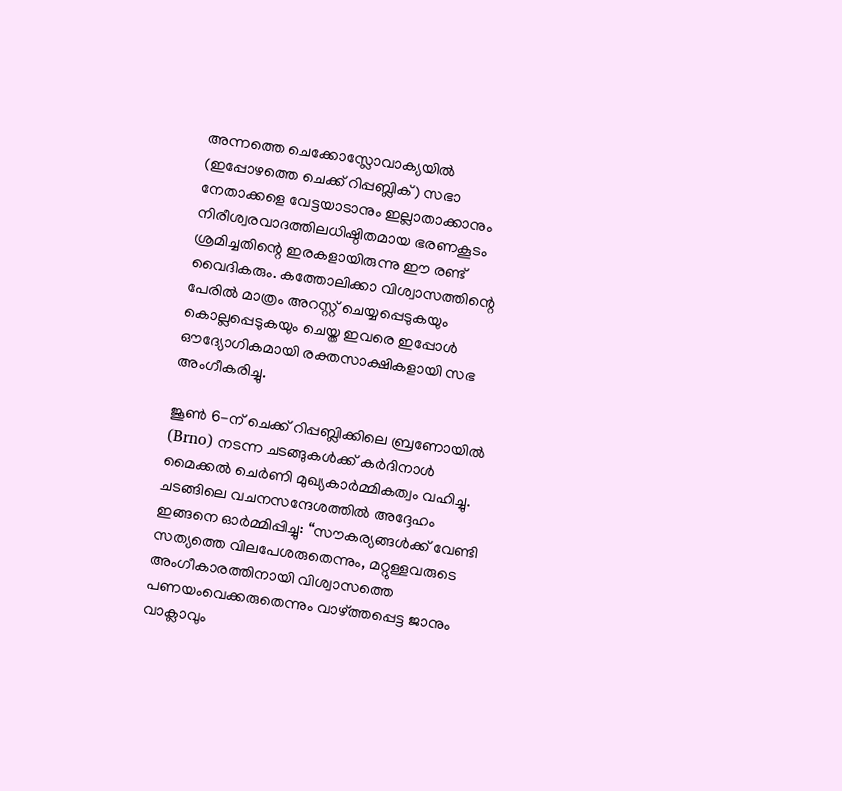അന്നത്തെ ചെക്കോസ്ലോവാക്യയിൽ (ഇപ്പോഴത്തെ ചെക്ക് റിപ്പബ്ലിക്) സഭാ നേതാക്കളെ വേട്ടയാടാനും ഇല്ലാതാക്കാനും നിരീശ്വരവാദത്തിലധിഷ്ഠിതമായ ഭരണകൂടം ശ്രമിച്ചതിന്റെ ഇരകളായിരുന്നു ഈ രണ്ട് വൈദികരും. കത്തോലിക്കാ വിശ്വാസത്തിന്റെ പേരിൽ മാത്രം അറസ്റ്റ് ചെയ്യപ്പെടുകയും കൊല്ലപ്പെടുകയും ചെയ്ത ഇവരെ ഇപ്പോൾ ഔദ്യോഗികമായി രക്തസാക്ഷികളായി സഭ അംഗീകരിച്ചു.

ജൂൺ 6-ന് ചെക്ക് റിപ്പബ്ലിക്കിലെ ബ്രണോയിൽ (Brno) നടന്ന ചടങ്ങുകൾക്ക് കർദിനാൾ മൈക്കൽ ചെർണി മുഖ്യകാർമ്മികത്വം വഹിച്ചു. ചടങ്ങിലെ വചനസന്ദേശത്തിൽ അദ്ദേഹം ഇങ്ങനെ ഓർമ്മിപ്പിച്ചു: “സൗകര്യങ്ങൾക്ക് വേണ്ടി സത്യത്തെ വിലപേശരുതെന്നും, മറ്റുള്ളവരുടെ അംഗീകാരത്തിനായി വിശ്വാസത്തെ പണയംവെക്കരുതെന്നും വാഴ്ത്തപ്പെട്ട ജാനും വാക്ലാവും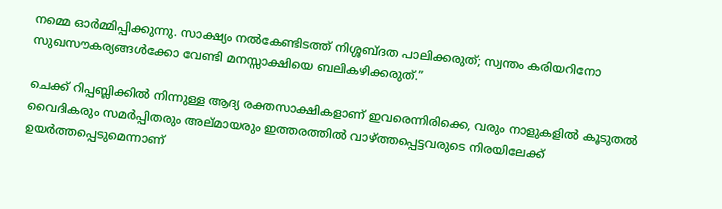നമ്മെ ഓർമ്മിപ്പിക്കുന്നു. സാക്ഷ്യം നൽകേണ്ടിടത്ത് നിശ്ശബ്ദത പാലിക്കരുത്; സ്വന്തം കരിയറിനോ സുഖസൗകര്യങ്ങൾക്കോ വേണ്ടി മനസ്സാക്ഷിയെ ബലികഴിക്കരുത്.”

ചെക്ക് റിപ്പബ്ലിക്കിൽ നിന്നുള്ള ആദ്യ രക്തസാക്ഷികളാണ് ഇവരെന്നിരിക്കെ, വരും നാളുകളിൽ കൂടുതൽ വൈദികരും സമർപ്പിതരും അല്മായരും ഇത്തരത്തിൽ വാഴ്ത്തപ്പെട്ടവരുടെ നിരയിലേക്ക് ഉയർത്തപ്പെടുമെന്നാണ്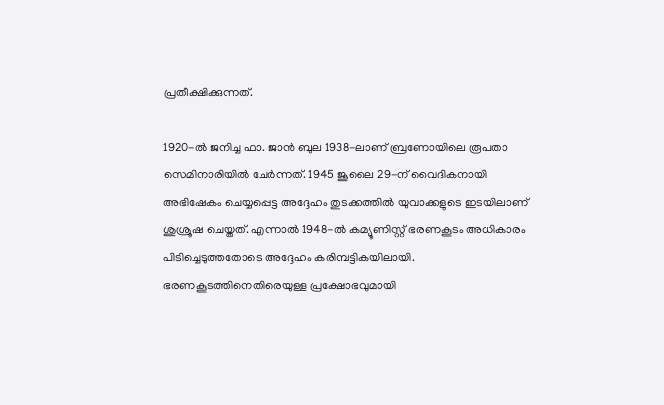പ്രതീക്ഷിക്കുന്നത്.

1920-ൽ ജനിച്ച ഫാ. ജാൻ ബുല 1938-ലാണ് ബ്രണോയിലെ രൂപതാ സെമിനാരിയിൽ ചേർന്നത്. 1945 ജൂലൈ 29-ന് വൈദികനായി അഭിഷേകം ചെയ്യപ്പെട്ട അദ്ദേഹം തുടക്കത്തിൽ യുവാക്കളുടെ ഇടയിലാണ് ശുശ്രൂഷ ചെയ്തത്. എന്നാൽ 1948-ൽ കമ്യൂണിസ്റ്റ് ഭരണകൂടം അധികാരം പിടിച്ചെടുത്തതോടെ അദ്ദേഹം കരിമ്പട്ടികയിലായി. ഭരണകൂടത്തിനെതിരെയുള്ള പ്രക്ഷോഭവുമായി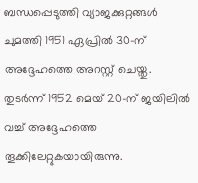ബന്ധപ്പെടുത്തി വ്യാജക്കുറ്റങ്ങൾ ചുമത്തി 1951 ഏപ്രിൽ 30-ന് അദ്ദേഹത്തെ അറസ്റ്റ് ചെയ്തു. തുടർന്ന് 1952 മെയ് 20-ന് ജയിലിൽ വച്ച് അദ്ദേഹത്തെ തൂക്കിലേറ്റുകയായിരുന്നു.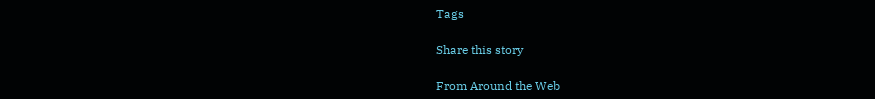Tags

Share this story

From Around the Web